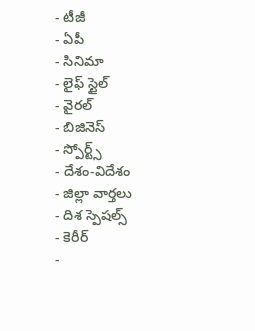- టీజీ
- ఏపీ
- సినిమా
- లైఫ్ స్టైల్
- వైరల్
- బిజినెస్
- స్పోర్ట్స్
- దేశం-విదేశం
- జిల్లా వార్తలు
- దిశ స్పెషల్స్
- కెరీర్
-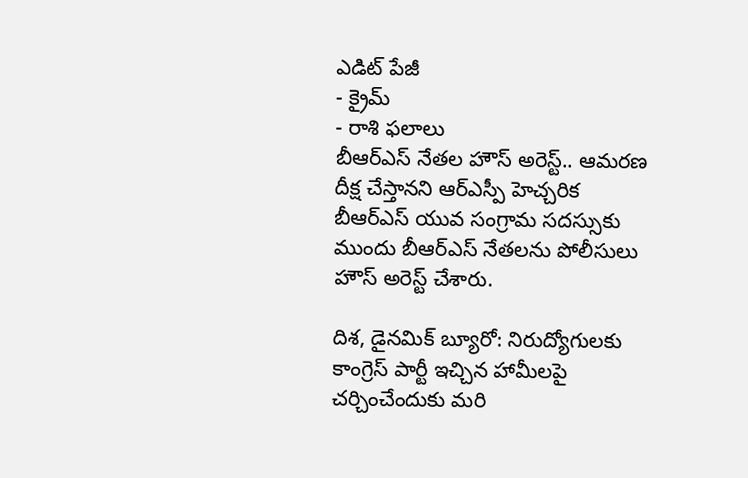ఎడిట్ పేజీ
- క్రైమ్
- రాశి ఫలాలు
బీఆర్ఎస్ నేతల హౌస్ అరెస్ట్.. ఆమరణ దీక్ష చేస్తానని ఆర్ఎస్పీ హెచ్చరిక
బీఆర్ఎస్ యువ సంగ్రామ సదస్సుకు ముందు బీఆర్ఎస్ నేతలను పోలీసులు హౌస్ అరెస్ట్ చేశారు.

దిశ, డైనమిక్ బ్యూరో: నిరుద్యోగులకు కాంగ్రెస్ పార్టీ ఇచ్చిన హామీలపై చర్చించేందుకు మరి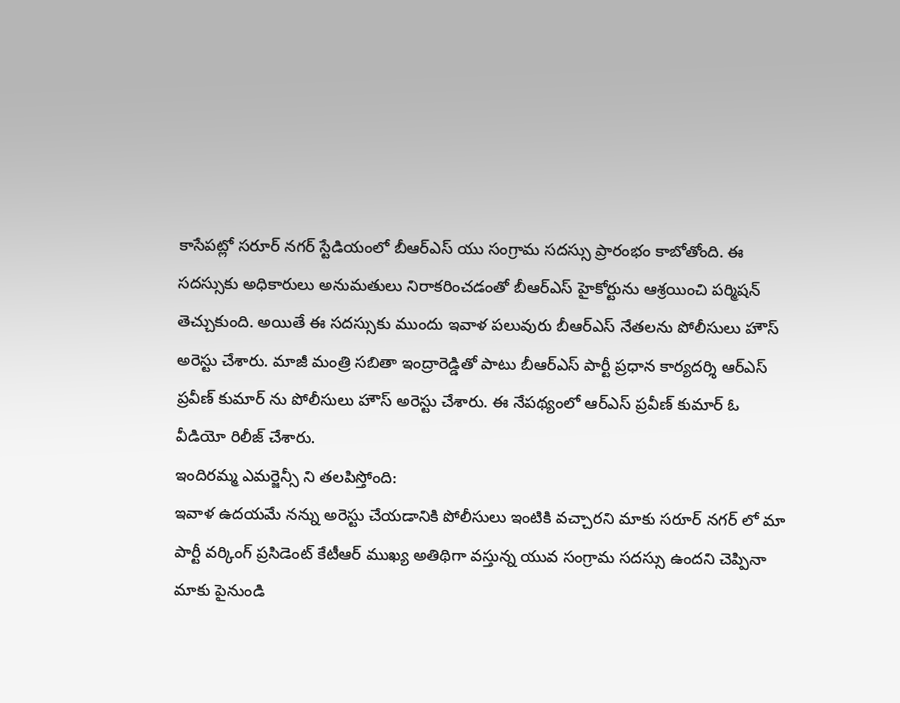కాసేపట్లో సరూర్ నగర్ స్టేడియంలో బీఆర్ఎస్ యు సంగ్రామ సదస్సు ప్రారంభం కాబోతోంది. ఈ సదస్సుకు అధికారులు అనుమతులు నిరాకరించడంతో బీఆర్ఎస్ హైకోర్టును ఆశ్రయించి పర్మిషన్ తెచ్చుకుంది. అయితే ఈ సదస్సుకు ముందు ఇవాళ పలువురు బీఆర్ఎస్ నేతలను పోలీసులు హౌస్ అరెస్టు చేశారు. మాజీ మంత్రి సబితా ఇంద్రారెడ్డితో పాటు బీఆర్ఎస్ పార్టీ ప్రధాన కార్యదర్శి ఆర్ఎస్ ప్రవీణ్ కుమార్ ను పోలీసులు హౌస్ అరెస్టు చేశారు. ఈ నేపథ్యంలో ఆర్ఎస్ ప్రవీణ్ కుమార్ ఓ వీడియో రిలీజ్ చేశారు.
ఇందిరమ్మ ఎమర్జెన్సీ ని తలపిస్తోంది:
ఇవాళ ఉదయమే నన్ను అరెస్టు చేయడానికి పోలీసులు ఇంటికి వచ్చారని మాకు సరూర్ నగర్ లో మా పార్టీ వర్కింగ్ ప్రసిడెంట్ కేటీఆర్ ముఖ్య అతిథిగా వస్తున్న యువ సంగ్రామ సదస్సు ఉందని చెప్పినా మాకు పైనుండి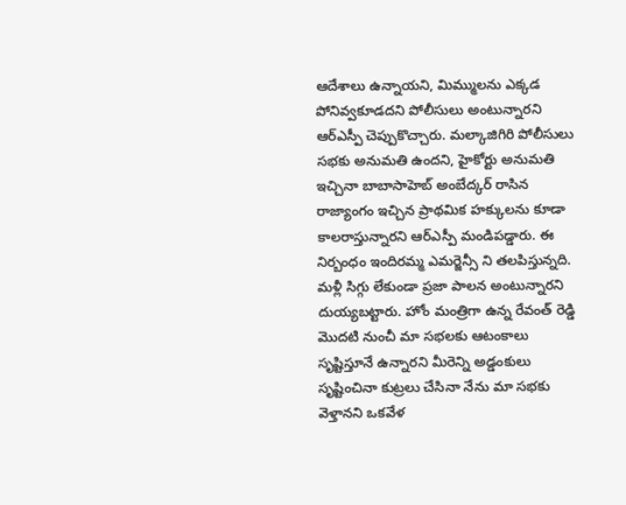ఆదేశాలు ఉన్నాయని, మిమ్ములను ఎక్కడ పోనివ్వకూడదని పోలీసులు అంటున్నారని ఆర్ఎస్పీ చెప్పుకొచ్చారు. మల్కాజిగిరి పోలీసులు సభకు అనుమతి ఉందని, హైకోర్టు అనుమతి ఇచ్చినా బాబాసాహెబ్ అంబేద్కర్ రాసిన రాజ్యాంగం ఇచ్చిన ప్రాథమిక హక్కులను కూడా కాలరాస్తున్నారని ఆర్ఎస్పీ మండిపడ్డారు. ఈ నిర్బంధం ఇందిరమ్మ ఎమర్జెన్సీ ని తలపిస్తున్నది. మళ్లీ సిగ్గు లేకుండా ప్రజా పాలన అంటున్నారని దుయ్యబట్టారు. హోం మంత్రిగా ఉన్న రేవంత్ రెడ్డి మొదటి నుంచీ మా సభలకు ఆటంకాలు సృష్టిస్తూనే ఉన్నారని మీరెన్ని అడ్డంకులు సృష్టించినా కుట్రలు చేసినా నేను మా సభకు వెళ్తానని ఒకవేళ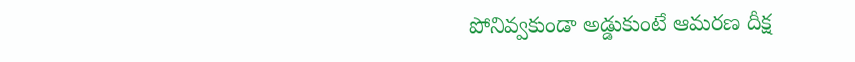పోనివ్వకుండా అడ్డుకుంటే ఆమరణ దీక్ష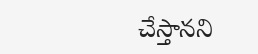చేస్తానని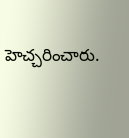హెచ్చరించారు.